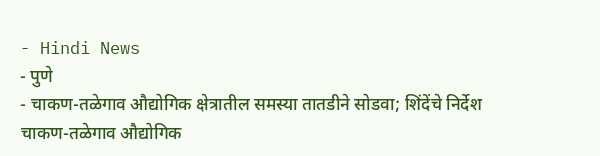- Hindi News
- पुणे
- चाकण-तळेगाव औद्योगिक क्षेत्रातील समस्या तातडीने सोडवा; शिंदेंचे निर्देश
चाकण-तळेगाव औद्योगिक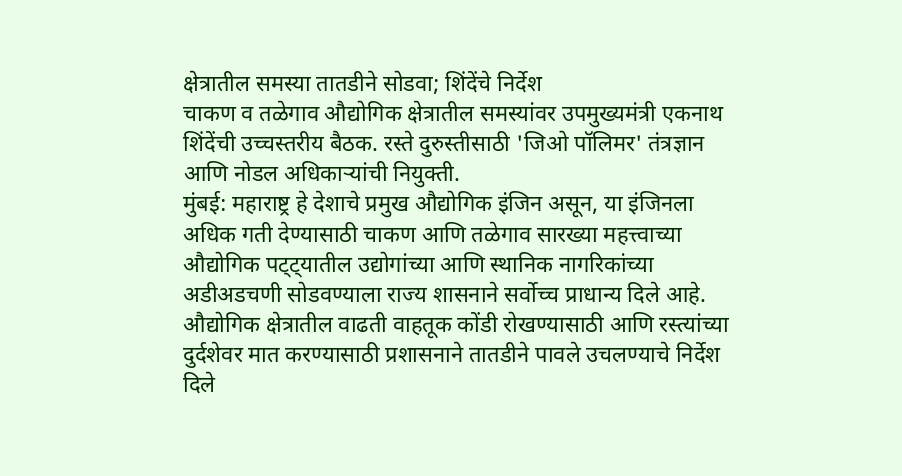क्षेत्रातील समस्या तातडीने सोडवा; शिंदेंचे निर्देश
चाकण व तळेगाव औद्योगिक क्षेत्रातील समस्यांवर उपमुख्यमंत्री एकनाथ शिंदेंची उच्चस्तरीय बैठक. रस्ते दुरुस्तीसाठी 'जिओ पॉलिमर' तंत्रज्ञान आणि नोडल अधिकाऱ्यांची नियुक्ती.
मुंबई: महाराष्ट्र हे देशाचे प्रमुख औद्योगिक इंजिन असून, या इंजिनला अधिक गती देण्यासाठी चाकण आणि तळेगाव सारख्या महत्त्वाच्या औद्योगिक पट्ट्यातील उद्योगांच्या आणि स्थानिक नागरिकांच्या अडीअडचणी सोडवण्याला राज्य शासनाने सर्वोच्च प्राधान्य दिले आहे. औद्योगिक क्षेत्रातील वाढती वाहतूक कोंडी रोखण्यासाठी आणि रस्त्यांच्या दुर्दशेवर मात करण्यासाठी प्रशासनाने तातडीने पावले उचलण्याचे निर्देश दिले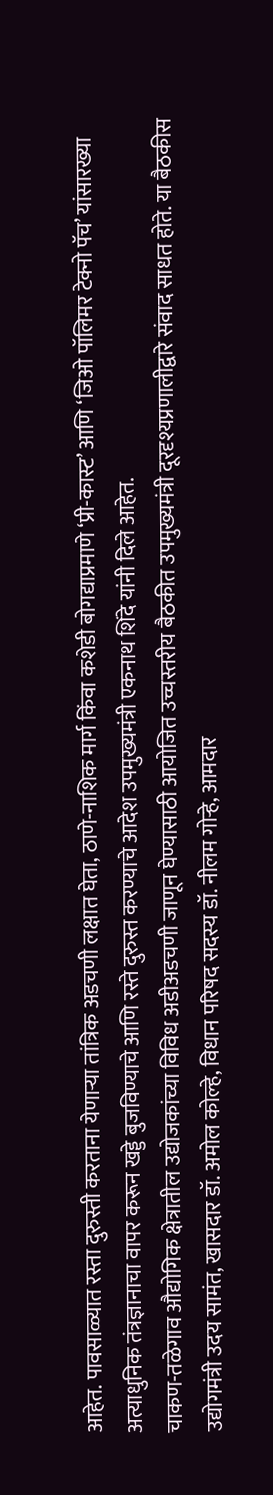आहेत. पावसाळ्यात रस्ता दुरुस्ती करताना येणाऱ्या तांत्रिक अडचणी लक्षात घेता, ठाणे-नाशिक मार्ग किंवा कशेडी बोगद्याप्रमाणे ‘प्री-कास्ट’ आणि ‘जिओ पॉलिमर टेक्नो पॅच’ यांसारख्या अत्याधुनिक तंत्रज्ञानाचा वापर करून खड्डे बुजविण्याचे आणि रस्ते दुरुस्त करण्याचे आदेश उपमुख्यमंत्री एकनाथ शिंदे यांनी दिले आहेत.
चाकण-तळेगाव औद्योगिक क्षेत्रातील उद्योजकांच्या विविध अडीअडचणी जाणून घेण्यासाठी आयोजित उच्चस्तरीय बैठकीत उपमुख्यमंत्री दूरदृश्यप्रणालीद्वारे संवाद साधत होते. या बैठकीस उद्योगमंत्री उदय सामंत, खासदार डॉ. अमोल कोल्हे, विधान परिषद सदस्य डॉ. नीलम गोऱ्हे, आमदार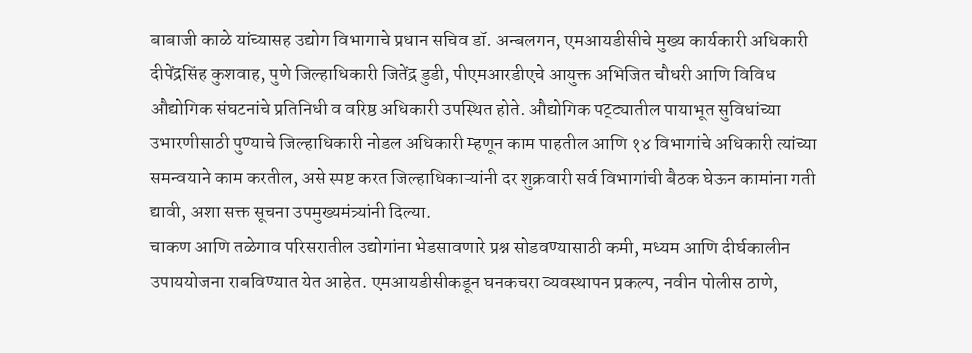बाबाजी काळे यांच्यासह उद्योग विभागाचे प्रधान सचिव डॉ. अन्बलगन, एमआयडीसीचे मुख्य कार्यकारी अधिकारी दीपेंद्रसिंह कुशवाह, पुणे जिल्हाधिकारी जितेंद्र डुडी, पीएमआरडीएचे आयुक्त अभिजित चौधरी आणि विविध औद्योगिक संघटनांचे प्रतिनिधी व वरिष्ठ अधिकारी उपस्थित होते. औद्योगिक पट्ट्यातील पायाभूत सुविधांच्या उभारणीसाठी पुण्याचे जिल्हाधिकारी नोडल अधिकारी म्हणून काम पाहतील आणि १४ विभागांचे अधिकारी त्यांच्या समन्वयाने काम करतील, असे स्पष्ट करत जिल्हाधिकाऱ्यांनी दर शुक्रवारी सर्व विभागांची बैठक घेऊन कामांना गती द्यावी, अशा सक्त सूचना उपमुख्यमंत्र्यांनी दिल्या.
चाकण आणि तळेगाव परिसरातील उद्योगांना भेडसावणारे प्रश्न सोडवण्यासाठी कमी, मध्यम आणि दीर्घकालीन उपाययोजना राबविण्यात येत आहेत. एमआयडीसीकडून घनकचरा व्यवस्थापन प्रकल्प, नवीन पोलीस ठाणे,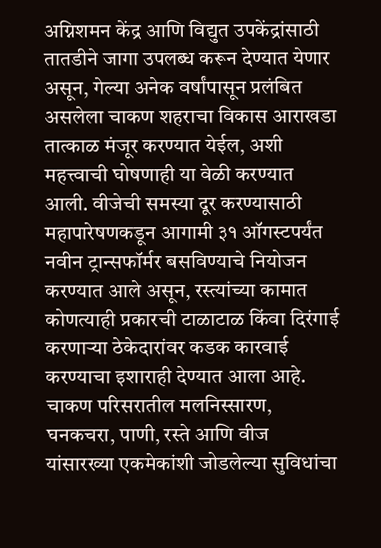अग्निशमन केंद्र आणि विद्युत उपकेंद्रांसाठी तातडीने जागा उपलब्ध करून देण्यात येणार असून, गेल्या अनेक वर्षांपासून प्रलंबित असलेला चाकण शहराचा विकास आराखडा तात्काळ मंजूर करण्यात येईल, अशी महत्त्वाची घोषणाही या वेळी करण्यात आली. वीजेची समस्या दूर करण्यासाठी महापारेषणकडून आगामी ३१ ऑगस्टपर्यंत नवीन ट्रान्सफॉर्मर बसविण्याचे नियोजन करण्यात आले असून, रस्त्यांच्या कामात कोणत्याही प्रकारची टाळाटाळ किंवा दिरंगाई करणाऱ्या ठेकेदारांवर कडक कारवाई करण्याचा इशाराही देण्यात आला आहे. चाकण परिसरातील मलनिस्सारण, घनकचरा, पाणी, रस्ते आणि वीज यांसारख्या एकमेकांशी जोडलेल्या सुविधांचा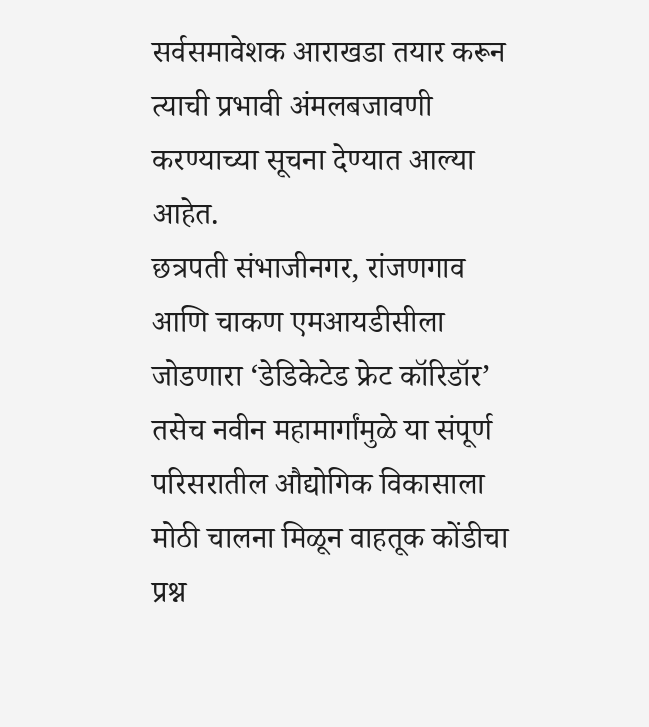सर्वसमावेशक आराखडा तयार करून त्याची प्रभावी अंमलबजावणी करण्याच्या सूचना देण्यात आल्या आहेत.
छत्रपती संभाजीनगर, रांजणगाव आणि चाकण एमआयडीसीला जोडणारा ‘डेडिकेटेड फ्रेट कॉरिडॉर’ तसेच नवीन महामार्गांमुळे या संपूर्ण परिसरातील औद्योगिक विकासाला मोठी चालना मिळून वाहतूक कोंडीचा प्रश्न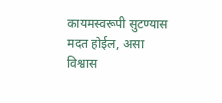कायमस्वरूपी सुटण्यास मदत होईल, असा विश्वास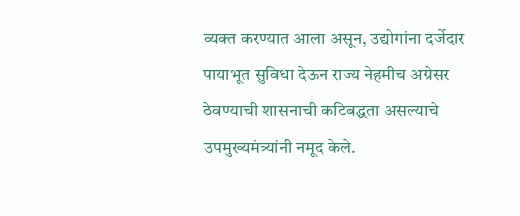व्यक्त करण्यात आला असून, उद्योगांना दर्जेदार पायाभूत सुविधा देऊन राज्य नेहमीच अग्रेसर ठेवण्याची शासनाची कटिबद्धता असल्याचे उपमुख्यमंत्र्यांनी नमूद केले.